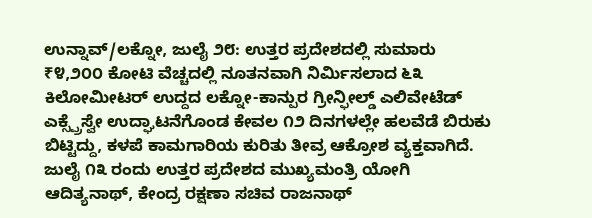ಉನ್ನಾವ್/ಲಕ್ನೋ, ಜುಲೈ ೨೮: ಉತ್ತರ ಪ್ರದೇಶದಲ್ಲಿ ಸುಮಾರು ₹೪,೨೦೦ ಕೋಟಿ ವೆಚ್ಚದಲ್ಲಿ ನೂತನವಾಗಿ ನಿರ್ಮಿಸಲಾದ ೬೩ ಕಿಲೋಮೀಟರ್ ಉದ್ದದ ಲಕ್ನೋ-ಕಾನ್ಪುರ ಗ್ರೀನ್ಫೀಲ್ಡ್ ಎಲಿವೇಟೆಡ್ ಎಕ್ಸ್ಪ್ರೆಸ್ವೇ ಉದ್ಘಾಟನೆಗೊಂಡ ಕೇವಲ ೧೨ ದಿನಗಳಲ್ಲೇ ಹಲವೆಡೆ ಬಿರುಕು ಬಿಟ್ಟಿದ್ದು, ಕಳಪೆ ಕಾಮಗಾರಿಯ ಕುರಿತು ತೀವ್ರ ಆಕ್ರೋಶ ವ್ಯಕ್ತವಾಗಿದೆ. ಜುಲೈ ೧೩ ರಂದು ಉತ್ತರ ಪ್ರದೇಶದ ಮುಖ್ಯಮಂತ್ರಿ ಯೋಗಿ ಆದಿತ್ಯನಾಥ್, ಕೇಂದ್ರ ರಕ್ಷಣಾ ಸಚಿವ ರಾಜನಾಥ್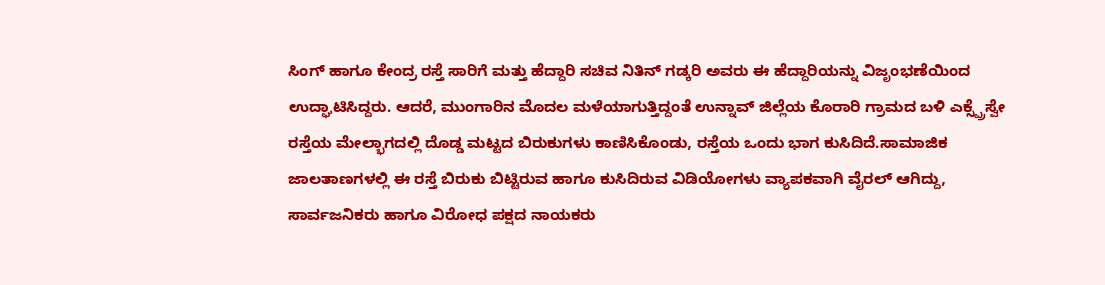ಸಿಂಗ್ ಹಾಗೂ ಕೇಂದ್ರ ರಸ್ತೆ ಸಾರಿಗೆ ಮತ್ತು ಹೆದ್ದಾರಿ ಸಚಿವ ನಿತಿನ್ ಗಡ್ಕರಿ ಅವರು ಈ ಹೆದ್ದಾರಿಯನ್ನು ವಿಜೃಂಭಣೆಯಿಂದ ಉದ್ಘಾಟಿಸಿದ್ದರು. ಆದರೆ, ಮುಂಗಾರಿನ ಮೊದಲ ಮಳೆಯಾಗುತ್ತಿದ್ದಂತೆ ಉನ್ನಾವ್ ಜಿಲ್ಲೆಯ ಕೊರಾರಿ ಗ್ರಾಮದ ಬಳಿ ಎಕ್ಸ್ಪ್ರೆಸ್ವೇ ರಸ್ತೆಯ ಮೇಲ್ಭಾಗದಲ್ಲಿ ದೊಡ್ಡ ಮಟ್ಟದ ಬಿರುಕುಗಳು ಕಾಣಿಸಿಕೊಂಡು, ರಸ್ತೆಯ ಒಂದು ಭಾಗ ಕುಸಿದಿದೆ.ಸಾಮಾಜಿಕ ಜಾಲತಾಣಗಳಲ್ಲಿ ಈ ರಸ್ತೆ ಬಿರುಕು ಬಿಟ್ಟಿರುವ ಹಾಗೂ ಕುಸಿದಿರುವ ವಿಡಿಯೋಗಳು ವ್ಯಾಪಕವಾಗಿ ವೈರಲ್ ಆಗಿದ್ದು, ಸಾರ್ವಜನಿಕರು ಹಾಗೂ ವಿರೋಧ ಪಕ್ಷದ ನಾಯಕರು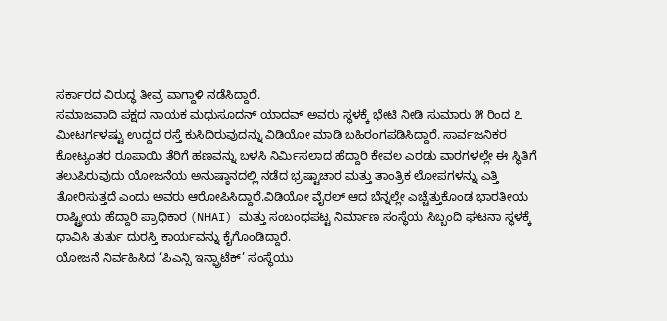ಸರ್ಕಾರದ ವಿರುದ್ಧ ತೀವ್ರ ವಾಗ್ದಾಳಿ ನಡೆಸಿದ್ದಾರೆ.
ಸಮಾಜವಾದಿ ಪಕ್ಷದ ನಾಯಕ ಮಧುಸೂದನ್ ಯಾದವ್ ಅವರು ಸ್ಥಳಕ್ಕೆ ಭೇಟಿ ನೀಡಿ ಸುಮಾರು ೫ ರಿಂದ ೭ ಮೀಟರ್ಗಳಷ್ಟು ಉದ್ದದ ರಸ್ತೆ ಕುಸಿದಿರುವುದನ್ನು ವಿಡಿಯೋ ಮಾಡಿ ಬಹಿರಂಗಪಡಿಸಿದ್ದಾರೆ. ಸಾರ್ವಜನಿಕರ ಕೋಟ್ಯಂತರ ರೂಪಾಯಿ ತೆರಿಗೆ ಹಣವನ್ನು ಬಳಸಿ ನಿರ್ಮಿಸಲಾದ ಹೆದ್ದಾರಿ ಕೇವಲ ಎರಡು ವಾರಗಳಲ್ಲೇ ಈ ಸ್ಥಿತಿಗೆ ತಲುಪಿರುವುದು ಯೋಜನೆಯ ಅನುಷ್ಠಾನದಲ್ಲಿ ನಡೆದ ಭ್ರಷ್ಟಾಚಾರ ಮತ್ತು ತಾಂತ್ರಿಕ ಲೋಪಗಳನ್ನು ಎತ್ತಿ ತೋರಿಸುತ್ತದೆ ಎಂದು ಅವರು ಆರೋಪಿಸಿದ್ದಾರೆ.ವಿಡಿಯೋ ವೈರಲ್ ಆದ ಬೆನ್ನಲ್ಲೇ ಎಚ್ಚೆತ್ತುಕೊಂಡ ಭಾರತೀಯ ರಾಷ್ಟ್ರೀಯ ಹೆದ್ದಾರಿ ಪ್ರಾಧಿಕಾರ (NHAI) ಮತ್ತು ಸಂಬಂಧಪಟ್ಟ ನಿರ್ಮಾಣ ಸಂಸ್ಥೆಯ ಸಿಬ್ಬಂದಿ ಘಟನಾ ಸ್ಥಳಕ್ಕೆ ಧಾವಿಸಿ ತುರ್ತು ದುರಸ್ತಿ ಕಾರ್ಯವನ್ನು ಕೈಗೊಂಡಿದ್ದಾರೆ.
ಯೋಜನೆ ನಿರ್ವಹಿಸಿದ ‘ಪಿಎನ್ಸಿ ಇನ್ಫ್ರಾಟೆಕ್’ ಸಂಸ್ಥೆಯು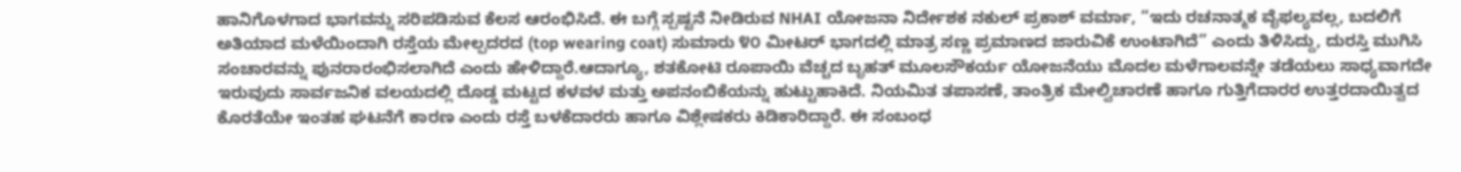ಹಾನಿಗೊಳಗಾದ ಭಾಗವನ್ನು ಸರಿಪಡಿಸುವ ಕೆಲಸ ಆರಂಭಿಸಿದೆ. ಈ ಬಗ್ಗೆ ಸ್ಪಷ್ಟನೆ ನೀಡಿರುವ NHAI ಯೋಜನಾ ನಿರ್ದೇಶಕ ನಕುಲ್ ಪ್ರಕಾಶ್ ವರ್ಮಾ, “ಇದು ರಚನಾತ್ಮಕ ವೈಫಲ್ಯವಲ್ಲ, ಬದಲಿಗೆ ಅತಿಯಾದ ಮಳೆಯಿಂದಾಗಿ ರಸ್ತೆಯ ಮೇಲ್ಪದರದ (top wearing coat) ಸುಮಾರು ೪೦ ಮೀಟರ್ ಭಾಗದಲ್ಲಿ ಮಾತ್ರ ಸಣ್ಣ ಪ್ರಮಾಣದ ಜಾರುವಿಕೆ ಉಂಟಾಗಿದೆ” ಎಂದು ತಿಳಿಸಿದ್ದು, ದುರಸ್ತಿ ಮುಗಿಸಿ ಸಂಚಾರವನ್ನು ಪುನರಾರಂಭಿಸಲಾಗಿದೆ ಎಂದು ಹೇಳಿದ್ದಾರೆ.ಆದಾಗ್ಯೂ, ಶತಕೋಟಿ ರೂಪಾಯಿ ವೆಚ್ಚದ ಬೃಹತ್ ಮೂಲಸೌಕರ್ಯ ಯೋಜನೆಯು ಮೊದಲ ಮಳೆಗಾಲವನ್ನೇ ತಡೆಯಲು ಸಾಧ್ಯವಾಗದೇ ಇರುವುದು ಸಾರ್ವಜನಿಕ ವಲಯದಲ್ಲಿ ದೊಡ್ಡ ಮಟ್ಟದ ಕಳವಳ ಮತ್ತು ಅಪನಂಬಿಕೆಯನ್ನು ಹುಟ್ಟುಹಾಕಿದೆ. ನಿಯಮಿತ ತಪಾಸಣೆ, ತಾಂತ್ರಿಕ ಮೇಲ್ವಿಚಾರಣೆ ಹಾಗೂ ಗುತ್ತಿಗೆದಾರರ ಉತ್ತರದಾಯಿತ್ವದ ಕೊರತೆಯೇ ಇಂತಹ ಘಟನೆಗೆ ಕಾರಣ ಎಂದು ರಸ್ತೆ ಬಳಕೆದಾರರು ಹಾಗೂ ವಿಶ್ಲೇಷಕರು ಕಿಡಿಕಾರಿದ್ದಾರೆ. ಈ ಸಂಬಂಧ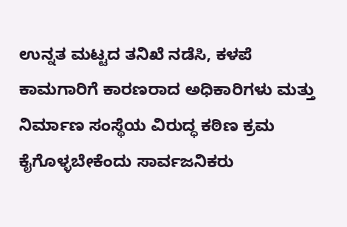ಉನ್ನತ ಮಟ್ಟದ ತನಿಖೆ ನಡೆಸಿ, ಕಳಪೆ ಕಾಮಗಾರಿಗೆ ಕಾರಣರಾದ ಅಧಿಕಾರಿಗಳು ಮತ್ತು ನಿರ್ಮಾಣ ಸಂಸ್ಥೆಯ ವಿರುದ್ಧ ಕಠಿಣ ಕ್ರಮ ಕೈಗೊಳ್ಳಬೇಕೆಂದು ಸಾರ್ವಜನಿಕರು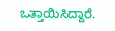ಒತ್ತಾಯಿಸಿದ್ದಾರೆ.